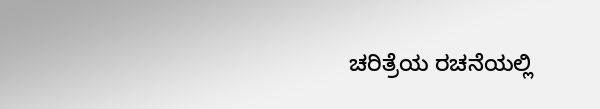ಚರಿತ್ರೆಯ ರಚನೆಯಲ್ಲಿ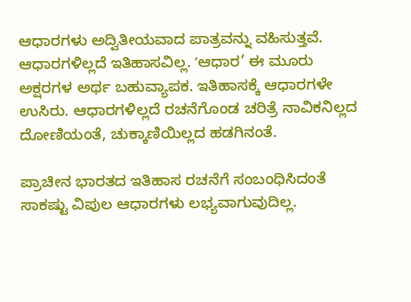ಆಧಾರಗಳು ಅದ್ವಿತೀಯವಾದ ಪಾತ್ರವನ್ನು ವಹಿಸುತ್ತವೆ. ಆಧಾರಗಳಿಲ್ಲದೆ ಇತಿಹಾಸವಿಲ್ಲ. ʻಆಧಾರ’ ಈ ಮೂರು ಅಕ್ಷರಗಳ ಅರ್ಥ ಬಹುವ್ಯಾಪಕ. ಇತಿಹಾಸಕ್ಕೆ ಆಧಾರಗಳೇ ಉಸಿರು. ಆಧಾರಗಳಿಲ್ಲದೆ ರಚನೆಗೊಂಡ ಚರಿತ್ರೆ ನಾವಿಕನಿಲ್ಲದ ದೋಣಿಯಂತೆ, ಚುಕ್ಕಾಣಿಯಿಲ್ಲದ ಹಡಗಿನಂತೆ.

ಪ್ರಾಚೀನ ಭಾರತದ ಇತಿಹಾಸ ರಚನೆಗೆ ಸಂಬಂಧಿಸಿದಂತೆ ಸಾಕಷ್ಟು ವಿಪುಲ ಆಧಾರಗಳು ಲಭ್ಯವಾಗುವುದಿಲ್ಲ.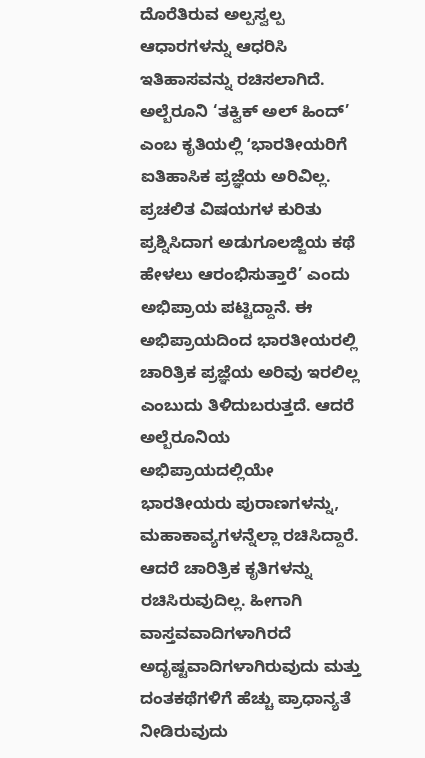ದೊರೆತಿರುವ ಅಲ್ಪಸ್ವಲ್ಪ ಆಧಾರಗಳನ್ನು ಆಧರಿಸಿ ಇತಿಹಾಸವನ್ನು ರಚಿಸಲಾಗಿದೆ. ಅಲ್ಬೆರೂನಿ ‘ತಕ್ವಿಕ್ ಅಲ್ ಹಿಂದ್’ ಎಂಬ ಕೃತಿಯಲ್ಲಿ ʻಭಾರತೀಯರಿಗೆ ಐತಿಹಾಸಿಕ ಪ್ರಜ್ಞೆಯ ಅರಿವಿಲ್ಲ. ಪ್ರಚಲಿತ ವಿಷಯಗಳ ಕುರಿತು ಪ್ರಶ್ನಿಸಿದಾಗ ಅಡುಗೂಲಜ್ಜಿಯ ಕಥೆ ಹೇಳಲು ಆರಂಭಿಸುತ್ತಾರೆ’ ಎಂದು ಅಭಿಪ್ರಾಯ ಪಟ್ಟಿದ್ದಾನೆ. ಈ ಅಭಿಪ್ರಾಯದಿಂದ ಭಾರತೀಯರಲ್ಲಿ ಚಾರಿತ್ರಿಕ ಪ್ರಜ್ಞೆಯ ಅರಿವು ಇರಲಿಲ್ಲ ಎಂಬುದು ತಿಳಿದುಬರುತ್ತದೆ. ಆದರೆ ಅಲ್ಬೆರೂನಿಯ ಅಭಿಪ್ರಾಯದಲ್ಲಿಯೇ ಭಾರತೀಯರು ಪುರಾಣಗಳನ್ನು, ಮಹಾಕಾವ್ಯಗಳನ್ನೆಲ್ಲಾ ರಚಿಸಿದ್ದಾರೆ. ಆದರೆ ಚಾರಿತ್ರಿಕ ಕೃತಿಗಳನ್ನು ರಚಿಸಿರುವುದಿಲ್ಲ. ಹೀಗಾಗಿ ವಾಸ್ತವವಾದಿಗಳಾಗಿರದೆ ಅದೃಷ್ಟವಾದಿಗಳಾಗಿರುವುದು ಮತ್ತು ದಂತಕಥೆಗಳಿಗೆ ಹೆಚ್ಚು ಪ್ರಾಧಾನ್ಯತೆ ನೀಡಿರುವುದು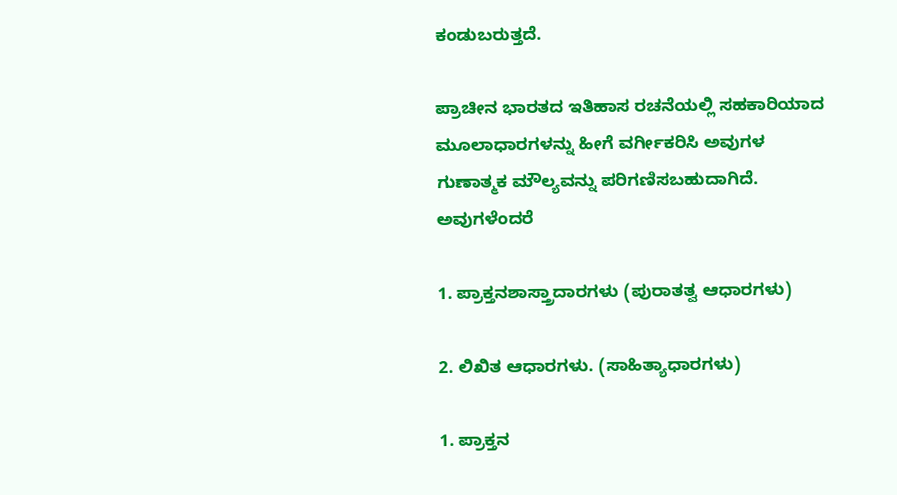ಕಂಡುಬರುತ್ತದೆ.

ಪ್ರಾಚೀನ ಭಾರತದ ಇತಿಹಾಸ ರಚನೆಯಲ್ಲಿ ಸಹಕಾರಿಯಾದ ಮೂಲಾಧಾರಗಳನ್ನು ಹೀಗೆ ವರ್ಗೀಕರಿಸಿ ಅವುಗಳ ಗುಣಾತ್ಮಕ ಮೌಲ್ಯವನ್ನು ಪರಿಗಣಿಸಬಹುದಾಗಿದೆ. ಅವುಗಳೆಂದರೆ

1. ಪ್ರಾಕ್ತನಶಾಸ್ತ್ರಾದಾರಗಳು (ಪುರಾತತ್ವ ಆಧಾರಗಳು)

2. ಲಿಖಿತ ಆಧಾರಗಳು. (ಸಾಹಿತ್ಯಾಧಾರಗಳು)

1. ಪ್ರಾಕ್ತನ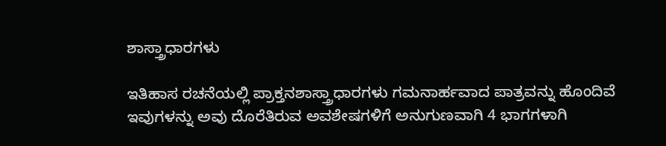ಶಾಸ್ತ್ರಾಧಾರಗಳು

ಇತಿಹಾಸ ರಚನೆಯಲ್ಲಿ ಪ್ರಾಕ್ತನಶಾಸ್ತ್ರಾಧಾರಗಳು ಗಮನಾರ್ಹವಾದ ಪಾತ್ರವನ್ನು ಹೊಂದಿವೆ ಇವುಗಳನ್ನು ಅವು ದೊರೆತಿರುವ ಅವಶೇಷಗಳಿಗೆ ಅನುಗುಣವಾಗಿ 4 ಭಾಗಗಳಾಗಿ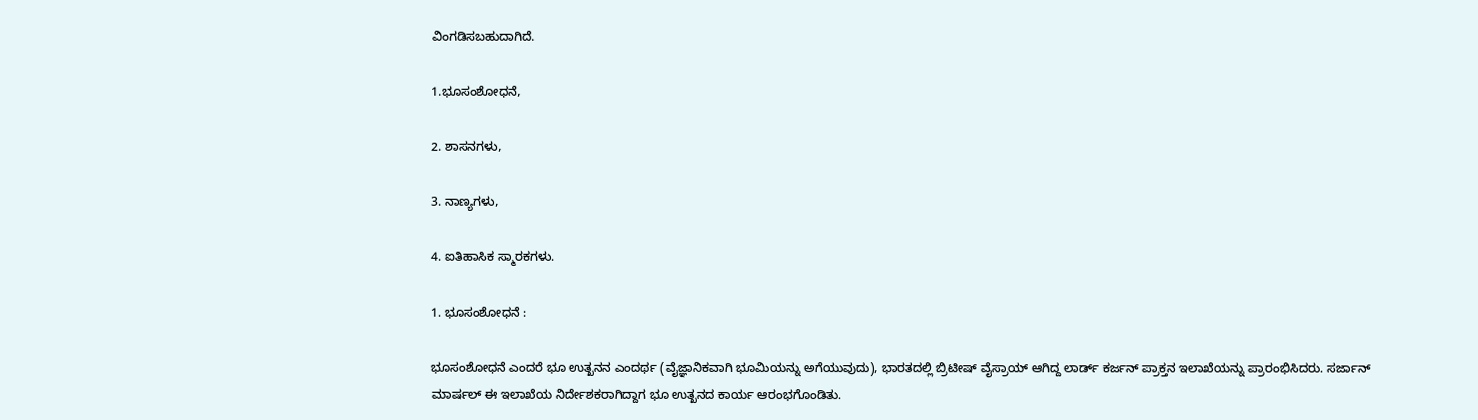ವಿಂಗಡಿಸಬಹುದಾಗಿದೆ.

1.ಭೂಸಂಶೋಧನೆ,

2. ಶಾಸನಗಳು,

3. ನಾಣ್ಯಗಳು,

4. ಐತಿಹಾಸಿಕ ಸ್ಮಾರಕಗಳು.

1. ಭೂಸಂಶೋಧನೆ :

ಭೂಸಂಶೋಧನೆ ಎಂದರೆ ಭೂ ಉತ್ಖನನ ಎಂದರ್ಥ (ವೈಜ್ಞಾನಿಕವಾಗಿ ಭೂಮಿಯನ್ನು ಅಗೆಯುವುದು), ಭಾರತದಲ್ಲಿ ಬ್ರಿಟೀಷ್ ವೈಸ್ರಾಯ್ ಆಗಿದ್ದ ಲಾರ್ಡ್ ಕರ್ಜನ್ ಪ್ರಾಕ್ತನ ಇಲಾಖೆಯನ್ನು ಪ್ರಾರಂಭಿಸಿದರು. ಸರ್ಜಾನ್ ಮಾರ್ಷಲ್ ಈ ಇಲಾಖೆಯ ನಿರ್ದೇಶಕರಾಗಿದ್ದಾಗ ಭೂ ಉತ್ಖನದ ಕಾರ್ಯ ಆರಂಭಗೊಂಡಿತು.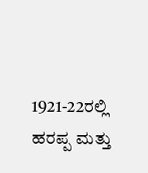1921-22ರಲ್ಲಿ ಹರಪ್ಪ ಮತ್ತು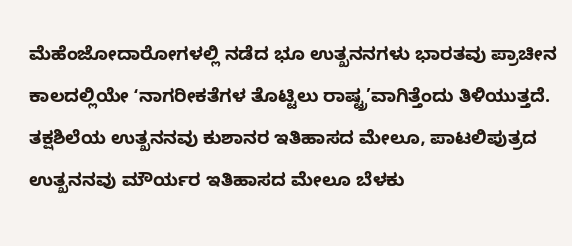ಮೆಹೆಂಜೋದಾರೋಗಳಲ್ಲಿ ನಡೆದ ಭೂ ಉತ್ಖನನಗಳು ಭಾರತವು ಪ್ರಾಚೀನ ಕಾಲದಲ್ಲಿಯೇ ʻನಾಗರೀಕತೆಗಳ ತೊಟ್ಟಿಲು ರಾಷ್ಟ್ರ’ವಾಗಿತ್ತೆಂದು ತಿಳಿಯುತ್ತದೆ. ತಕ್ಷಶಿಲೆಯ ಉತ್ಖನನವು ಕುಶಾನರ ಇತಿಹಾಸದ ಮೇಲೂ, ಪಾಟಲಿಪುತ್ರದ ಉತ್ಖನನವು ಮೌರ್ಯರ ಇತಿಹಾಸದ ಮೇಲೂ ಬೆಳಕು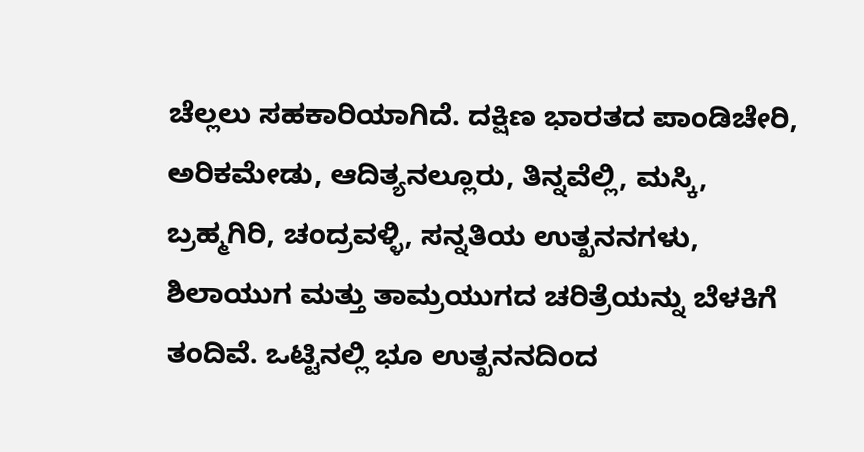ಚೆಲ್ಲಲು ಸಹಕಾರಿಯಾಗಿದೆ. ದಕ್ಷಿಣ ಭಾರತದ ಪಾಂಡಿಚೇರಿ, ಅರಿಕಮೇಡು, ಆದಿತ್ಯನಲ್ಲೂರು, ತಿನ್ನವೆಲ್ಲಿ, ಮಸ್ಕಿ, ಬ್ರಹ್ಮಗಿರಿ, ಚಂದ್ರವಳ್ಳಿ, ಸನ್ನತಿಯ ಉತ್ಖನನಗಳು, ಶಿಲಾಯುಗ ಮತ್ತು ತಾಮ್ರಯುಗದ ಚರಿತ್ರೆಯನ್ನು ಬೆಳಕಿಗೆ ತಂದಿವೆ. ಒಟ್ಟಿನಲ್ಲಿ ಭೂ ಉತ್ಖನನದಿಂದ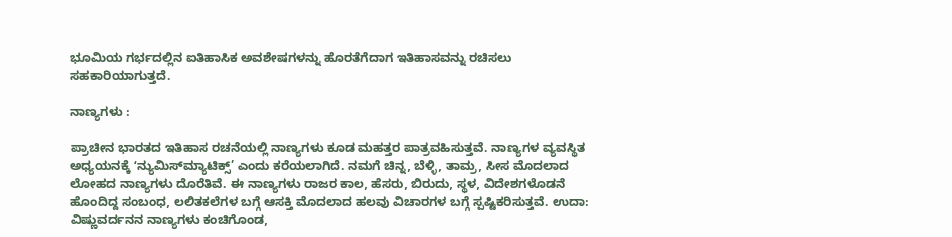ಭೂಮಿಯ ಗರ್ಭದಲ್ಲಿನ ಐತಿಹಾಸಿಕ ಅವಶೇಷಗಳನ್ನು ಹೊರತೆಗೆದಾಗ ಇತಿಹಾಸವನ್ನು ರಚಿಸಲು ಸಹಕಾರಿಯಾಗುತ್ತದೆ.

ನಾಣ್ಯಗಳು :

ಪ್ರಾಚೀನ ಭಾರತದ ಇತಿಹಾಸ ರಚನೆಯಲ್ಲಿ ನಾಣ್ಯಗಳು ಕೂಡ ಮಹತ್ತರ ಪಾತ್ರವಹಿಸುತ್ತವೆ. ನಾಣ್ಯಗಳ ವ್ಯವಸ್ಥಿತ ಅಧ್ಯಯನಕ್ಕೆ ʻನ್ಯುಮಿಸ್‌ಮ್ಯಾಟಿಕ್ಸ್’ ಎಂದು ಕರೆಯಲಾಗಿದೆ. ನಮಗೆ ಚಿನ್ನ, ಬೆಳ್ಳಿ, ತಾಮ್ರ, ಸೀಸ ಮೊದಲಾದ ಲೋಹದ ನಾಣ್ಯಗಳು ದೊರೆತಿವೆ. ಈ ನಾಣ್ಯಗಳು ರಾಜರ ಕಾಲ, ಹೆಸರು, ಬಿರುದು, ಸ್ಥಳ, ವಿದೇಶಗಳೊಡನೆ ಹೊಂದಿದ್ದ ಸಂಬಂಧ, ಲಲಿತಕಲೆಗಳ ಬಗ್ಗೆ ಆಸಕ್ತಿ ಮೊದಲಾದ ಹಲವು ವಿಚಾರಗಳ ಬಗ್ಗೆ ಸ್ಪಷ್ಟಿಕರಿಸುತ್ತವೆ. ಉದಾ: ವಿಷ್ಣುವರ್ದನನ ನಾಣ್ಯಗಳು ಕಂಚಿಗೊಂಡ,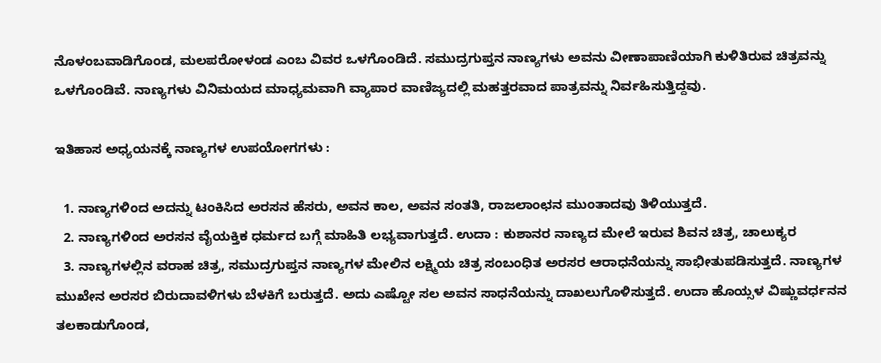ನೊಳಂಬವಾಡಿಗೊಂಡ, ಮಲಪರೋಳಂಡ ಎಂಬ ವಿವರ ಒಳಗೊಂಡಿದೆ. ಸಮುದ್ರಗುಪ್ತನ ನಾಣ್ಯಗಳು ಅವನು ವೀಣಾಪಾಣಿಯಾಗಿ ಕುಳಿತಿರುವ ಚಿತ್ರವನ್ನು ಒಳಗೊಂಡಿವೆ. ನಾಣ್ಯಗಳು ವಿನಿಮಯದ ಮಾಧ್ಯಮವಾಗಿ ವ್ಯಾಪಾರ ವಾಣಿಜ್ಯದಲ್ಲಿ ಮಹತ್ತರವಾದ ಪಾತ್ರವನ್ನು ನಿರ್ವಹಿಸುತ್ತಿದ್ದವು.

ಇತಿಹಾಸ ಅಧ್ಯಯನಕ್ಕೆ ನಾಣ್ಯಗಳ ಉಪಯೋಗಗಳು :

  1. ನಾಣ್ಯಗಳಿಂದ ಅದನ್ನು ಟಂಕಿಸಿದ ಅರಸನ ಹೆಸರು, ಅವನ ಕಾಲ, ಅವನ ಸಂತತಿ, ರಾಜಲಾಂಛನ ಮುಂತಾದವು ತಿಳಿಯುತ್ತದೆ.
  2. ನಾಣ್ಯಗಳಿಂದ ಅರಸನ ವೈಯಕ್ತಿಕ ಧರ್ಮದ ಬಗ್ಗೆ ಮಾಹಿತಿ ಲಭ್ಯವಾಗುತ್ತದೆ. ಉದಾ : ಕುಶಾನರ ನಾಣ್ಯದ ಮೇಲೆ ಇರುವ ಶಿವನ ಚಿತ್ರ, ಚಾಲುಕ್ಯರ
  3. ನಾಣ್ಯಗಳಲ್ಲಿನ ವರಾಹ ಚಿತ್ರ, ಸಮುದ್ರಗುಪ್ತನ ನಾಣ್ಯಗಳ ಮೇಲಿನ ಲಕ್ಷ್ಮಿಯ ಚಿತ್ರ ಸಂಬಂಧಿತ ಅರಸರ ಆರಾಧನೆಯನ್ನು ಸಾಭೀತುಪಡಿಸುತ್ತದೆ. ನಾಣ್ಯಗಳ ಮುಖೇನ ಅರಸರ ಬಿರುದಾವಳಿಗಳು ಬೆಳಕಿಗೆ ಬರುತ್ತದೆ. ಅದು ಎಷ್ಟೋ ಸಲ ಅವನ ಸಾಧನೆಯನ್ನು ದಾಖಲುಗೊಳಿಸುತ್ತದೆ. ಉದಾ ಹೊಯ್ಸಳ ವಿಷ್ಣುವರ್ಧನನ ತಲಕಾಡುಗೊಂಡ,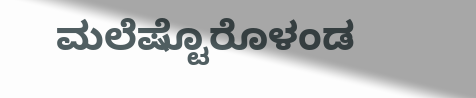ಮಲೆಷ್ಟೊರೊಳಂಡ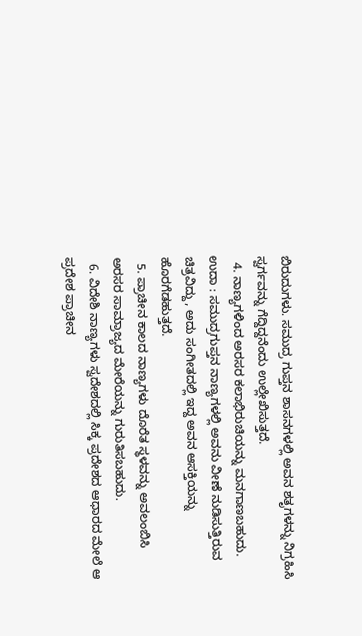ಬಿರುದುಗಳು. ಸಮುದ್ರ ಗುಪ್ತನ ಶಾಸನಗಳಲ್ಲಿ ಅವನ ಶತೃಗಳನ್ನು ನಿಗ್ರಹಿಸಿ ಸ್ವರ್ಗವನ್ನು ಗೆದ್ದಿದ್ದನೆಂದು ಉಲ್ಲೇಖಿಸುತ್ತದೆ.
  4. ನಾಣ್ಯಗಳಿಂದ ಅರಸರ ಕಲಾಭಿರುಚಿಯನ್ನು ಮನಗಾಣಬಹುದು. ಉದಾ : ಸಮುದ್ರಗುಪ್ತನ ನಾಣ್ಯಗಳಲ್ಲಿ ಅವನು ವೀಣೆ ನುಡಿಸುತ್ತಿರುವ ಚಿತ್ರವಿದ್ದು, ಅದು ಸಂಗೀತದಲ್ಲಿ ಇದ್ದ ಅವನ ಆಸಕ್ತಿಯನ್ನು ಹೊರಗೆಡಹುತ್ತದೆ.
  5. ಪ್ರಾಚೀನ ಕಾಲದ ನಾಣ್ಯಗಳು ದೊರೆತ ಸ್ಥಳವನ್ನು ಅವಲಂಬಿಸಿ ಅರಸರ ಸಾಮ್ರಾಜ್ಯದ ಮೇರೆಯನ್ನು ಗುರುತಿಸಬಹುದು.
  6. ವಿದೇಶಿ ನಾಣ್ಯಗಳು ಸ್ವದೇಶದಲ್ಲಿ ಸಿಕ್ಕ ಪ್ರದೇಶದ ಆಧಾರದ ಮೇಲೆ ಆ ಪ್ರದೇಶ ಪ್ರಾಚೀನ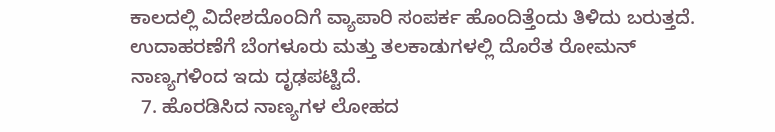ಕಾಲದಲ್ಲಿ ವಿದೇಶದೊಂದಿಗೆ ವ್ಯಾಪಾರಿ ಸಂಪರ್ಕ ಹೊಂದಿತ್ತೆಂದು ತಿಳಿದು ಬರುತ್ತದೆ. ಉದಾಹರಣೆಗೆ ಬೆಂಗಳೂರು ಮತ್ತು ತಲಕಾಡುಗಳಲ್ಲಿ ದೊರೆತ ರೋಮನ್ ನಾಣ್ಯಗಳಿಂದ ಇದು ದೃಢಪಟ್ಟಿದೆ.
  7. ಹೊರಡಿಸಿದ ನಾಣ್ಯಗಳ ಲೋಹದ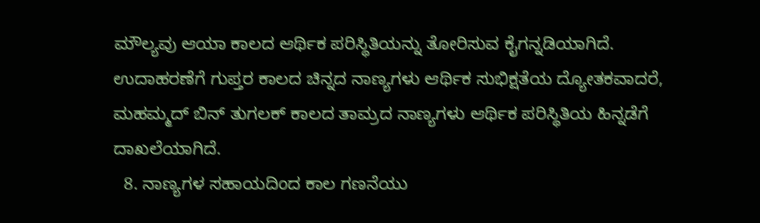ಮೌಲ್ಯವು ಆಯಾ ಕಾಲದ ಆರ್ಥಿಕ ಪರಿಸ್ಥಿತಿಯನ್ನು ತೋರಿಸುವ ಕೈಗನ್ನಡಿಯಾಗಿದೆ. ಉದಾಹರಣೆಗೆ ಗುಪ್ತರ ಕಾಲದ ಚಿನ್ನದ ನಾಣ್ಯಗಳು ಆರ್ಥಿಕ ಸುಭಿಕ್ಷತೆಯ ದ್ಯೋತಕವಾದರೆ, ಮಹಮ್ಮದ್ ಬಿನ್ ತುಗಲಕ್ ಕಾಲದ ತಾಮ್ರದ ನಾಣ್ಯಗಳು ಆರ್ಥಿಕ ಪರಿಸ್ಥಿತಿಯ ಹಿನ್ನಡೆಗೆ ದಾಖಲೆಯಾಗಿದೆ.
  8. ನಾಣ್ಯಗಳ ಸಹಾಯದಿಂದ ಕಾಲ ಗಣನೆಯು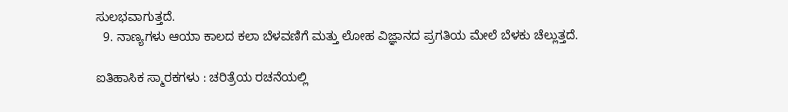ಸುಲಭವಾಗುತ್ತದೆ.
  9. ನಾಣ್ಯಗಳು ಆಯಾ ಕಾಲದ ಕಲಾ ಬೆಳವಣಿಗೆ ಮತ್ತು ಲೋಹ ವಿಜ್ಞಾನದ ಪ್ರಗತಿಯ ಮೇಲೆ ಬೆಳಕು ಚೆಲ್ಲುತ್ತದೆ.

ಐತಿಹಾಸಿಕ ಸ್ಮಾರಕಗಳು : ಚರಿತ್ರೆಯ ರಚನೆಯಲ್ಲಿ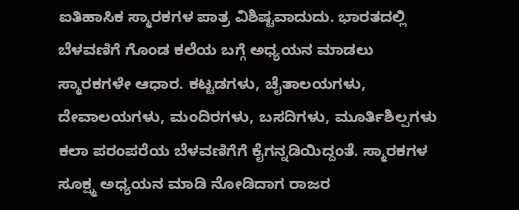ಐತಿಹಾಸಿಕ ಸ್ಮಾರಕಗಳ ಪಾತ್ರ ವಿಶಿಷ್ಟವಾದುದು. ಭಾರತದಲ್ಲಿ ಬೆಳವಣಿಗೆ ಗೊಂಡ ಕಲೆಯ ಬಗ್ಗೆ ಅಧ್ಯಯನ ಮಾಡಲು ಸ್ಮಾರಕಗಳೇ ಆಧಾರ. ಕಟ್ಟಡಗಳು, ಚೈತಾಲಯಗಳು, ದೇವಾಲಯಗಳು, ಮಂದಿರಗಳು, ಬಸದಿಗಳು, ಮೂರ್ತಿಶಿಲ್ಪಗಳು ಕಲಾ ಪರಂಪರೆಯ ಬೆಳವಣಿಗೆಗೆ ಕೈಗನ್ನಡಿಯಿದ್ದಂತೆ. ಸ್ಮಾರಕಗಳ ಸೂಕ್ಷ್ಮ ಅಧ್ಯಯನ ಮಾಡಿ ನೋಡಿದಾಗ ರಾಜರ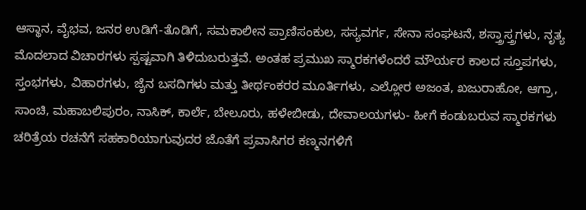ಆಸ್ಥಾನ, ವೈಭವ, ಜನರ ಉಡಿಗೆ-ತೊಡಿಗೆ, ಸಮಕಾಲೀನ ಪ್ರಾಣಿಸಂಕುಲ, ಸಸ್ಯವರ್ಗ, ಸೇನಾ ಸಂಘಟನೆ, ಶಸ್ತ್ರಾಸ್ತ್ರಗಳು, ನೃತ್ಯ ಮೊದಲಾದ ವಿಚಾರಗಳು ಸ್ಪಷ್ಟವಾಗಿ ತಿಳಿದುಬರುತ್ತವೆ. ಅಂತಹ ಪ್ರಮುಖ ಸ್ಮಾರಕಗಳೆಂದರೆ ಮೌರ್ಯರ ಕಾಲದ ಸ್ತೂಪಗಳು, ಸ್ತಂಭಗಳು, ವಿಹಾರಗಳು, ಜೈನ ಬಸದಿಗಳು ಮತ್ತು ತೀರ್ಥಂಕರರ ಮೂರ್ತಿಗಳು, ಎಲ್ಲೋರ ಅಜಂತ, ಖಜುರಾಹೋ, ಆಗ್ರಾ, ಸಾಂಚಿ, ಮಹಾಬಲಿಪುರಂ, ನಾಸಿಕ್, ಕಾರ್ಲೆ, ಬೇಲೂರು, ಹಳೇಬೀಡು, ದೇವಾಲಯಗಳು- ಹೀಗೆ ಕಂಡುಬರುವ ಸ್ಮಾರಕಗಳು ಚರಿತ್ರೆಯ ರಚನೆಗೆ ಸಹಕಾರಿಯಾಗುವುದರ ಜೊತೆಗೆ ಪ್ರವಾಸಿಗರ ಕಣ್ಮನಗಳಿಗೆ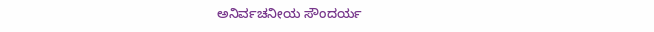ಅನಿರ್ವಚನೀಯ ಸೌಂದರ್ಯ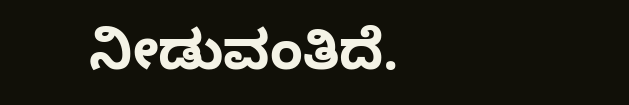ನೀಡುವಂತಿದೆ.